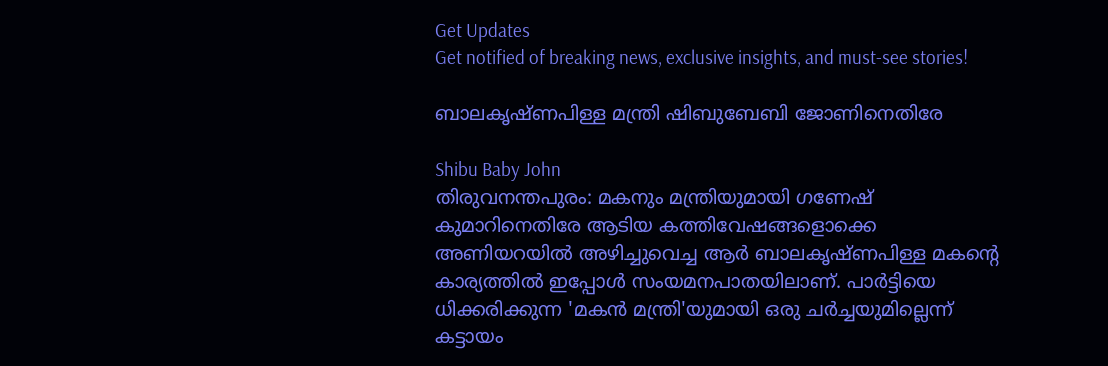Get Updates
Get notified of breaking news, exclusive insights, and must-see stories!

ബാലകൃഷ്ണപിള്ള മന്ത്രി ഷിബുബേബി ജോണിനെതിരേ

Shibu Baby John
തിരുവനന്തപുരം: മകനും മന്ത്രിയുമായി ഗണേഷ് കുമാറിനെതിരേ ആടിയ കത്തിവേഷങ്ങളൊക്കെ അണിയറയില്‍ അഴിച്ചുവെച്ച ആര്‍ ബാലകൃഷ്ണപിള്ള മകന്റെ കാര്യത്തില്‍ ഇപ്പോള്‍ സംയമനപാതയിലാണ്. പാര്‍ട്ടിയെ ധിക്കരിക്കുന്ന 'മകന്‍ മന്ത്രി'യുമായി ഒരു ചര്‍ച്ചയുമില്ലെന്ന് കട്ടായം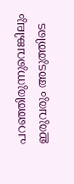പറഞ്ഞിരുന്നുവെങ്കിലും ഇരുവരും അടുത്തിടെ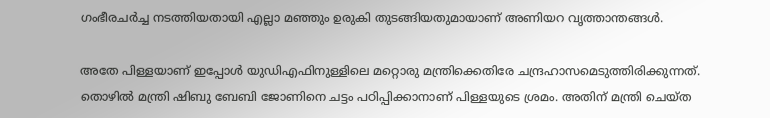ഗംഭീരചര്‍ച്ച നടത്തിയതായി എല്ലാ മഞ്ഞും ഉരുകി തുടങ്ങിയതുമായാണ് അണിയറ വൃത്താന്തങ്ങള്‍.

അതേ പിള്ളയാണ് ഇപ്പോള്‍ യുഡിഎഫിനുള്ളിലെ മറ്റൊരു മന്ത്രിക്കെതിരേ ചന്ദ്രഹാസമെടുത്തിരിക്കുന്നത്. തൊഴില്‍ മന്ത്രി ഷിബു ബേബി ജോണിനെ ചട്ടം പഠിപ്പിക്കാനാണ് പിള്ളയുടെ ശ്രമം. അതിന് മന്ത്രി ചെയ്ത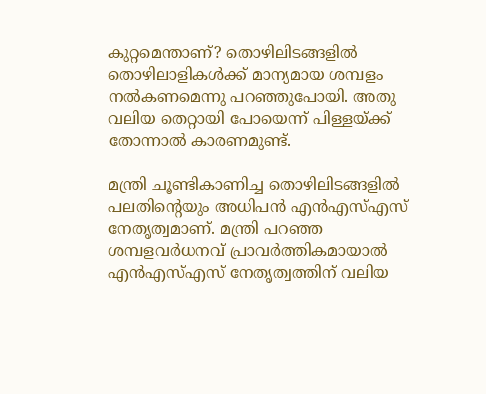കുറ്റമെന്താണ്? തൊഴിലിടങ്ങളില്‍ തൊഴിലാളികള്‍ക്ക് മാന്യമായ ശമ്പളം നല്‍കണമെന്നു പറഞ്ഞുപോയി. അതു വലിയ തെറ്റായി പോയെന്ന് പിള്ളയ്ക്ക് തോന്നാല്‍ കാരണമുണ്ട്.

മന്ത്രി ചൂണ്ടികാണിച്ച തൊഴിലിടങ്ങളില്‍ പലതിന്റെയും അധിപന്‍ എന്‍എസ്എസ് നേതൃത്വമാണ്. മന്ത്രി പറഞ്ഞ ശമ്പളവര്‍ധനവ് പ്രാവര്‍ത്തികമായാല്‍ എന്‍എസ്എസ് നേതൃത്വത്തിന് വലിയ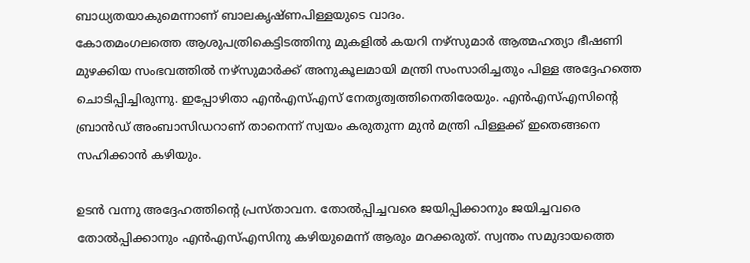ബാധ്യതയാകുമെന്നാണ് ബാലകൃഷ്ണപിള്ളയുടെ വാദം.
കോതമംഗലത്തെ ആശുപത്രികെട്ടിടത്തിനു മുകളില്‍ കയറി നഴ്‌സുമാര്‍ ആത്മഹത്യാ ഭീഷണി മുഴക്കിയ സംഭവത്തില്‍ നഴ്‌സുമാര്‍ക്ക് അനുകൂലമായി മന്ത്രി സംസാരിച്ചതും പിള്ള അദ്ദേഹത്തെ ചൊടിപ്പിച്ചിരുന്നു. ഇപ്പോഴിതാ എന്‍എസ്എസ് നേതൃത്വത്തിനെതിരേയും. എന്‍എസ്എസിന്റെ ബ്രാന്‍ഡ് അംബാസിഡറാണ് താനെന്ന് സ്വയം കരുതുന്ന മുന്‍ മന്ത്രി പിള്ളക്ക് ഇതെങ്ങനെ സഹിക്കാന്‍ കഴിയും.

ഉടന്‍ വന്നു അദ്ദേഹത്തിന്റെ പ്രസ്താവന. തോല്‍പ്പിച്ചവരെ ജയിപ്പിക്കാനും ജയിച്ചവരെ തോല്‍പ്പിക്കാനും എന്‍എസ്എസിനു കഴിയുമെന്ന് ആരും മറക്കരുത്. സ്വന്തം സമുദായത്തെ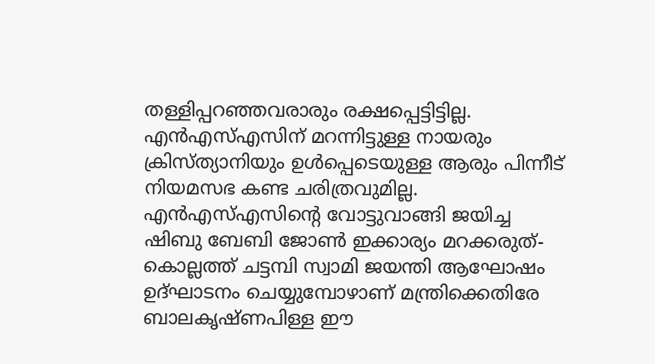തള്ളിപ്പറഞ്ഞവരാരും രക്ഷപ്പെട്ടിട്ടില്ല. എന്‍എസ്എസിന് മറന്നിട്ടുള്ള നായരും ക്രിസ്ത്യാനിയും ഉള്‍പ്പെടെയുള്ള ആരും പിന്നീട് നിയമസഭ കണ്ട ചരിത്രവുമില്ല. എന്‍എസ്എസിന്റെ വോട്ടുവാങ്ങി ജയിച്ച ഷിബു ബേബി ജോണ്‍ ഇക്കാര്യം മറക്കരുത്-കൊല്ലത്ത് ചട്ടമ്പി സ്വാമി ജയന്തി ആഘോഷം ഉദ്ഘാടനം ചെയ്യുമ്പോഴാണ് മന്ത്രിക്കെതിരേ ബാലകൃഷ്ണപിള്ള ഈ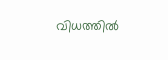വിധത്തില്‍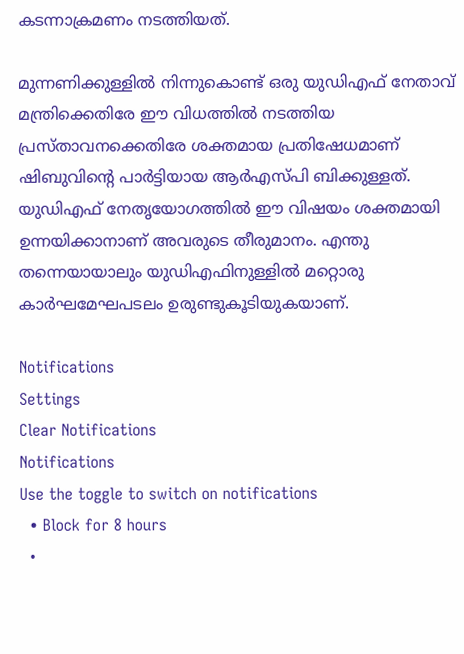കടന്നാക്രമണം നടത്തിയത്.

മുന്നണിക്കുള്ളില്‍ നിന്നുകൊണ്ട് ഒരു യുഡിഎഫ് നേതാവ് മന്ത്രിക്കെതിരേ ഈ വിധത്തില്‍ നടത്തിയ പ്രസ്താവനക്കെതിരേ ശക്തമായ പ്രതിഷേധമാണ് ഷിബുവിന്റെ പാര്‍ട്ടിയായ ആര്‍എസ്പി ബിക്കുള്ളത്. യുഡിഎഫ് നേതൃയോഗത്തില്‍ ഈ വിഷയം ശക്തമായി ഉന്നയിക്കാനാണ് അവരുടെ തീരുമാനം. എന്തു തന്നെയായാലും യുഡിഎഫിനുള്ളില്‍ മറ്റൊരു കാര്‍ഘമേഘപടലം ഉരുണ്ടുകൂടിയുകയാണ്.

Notifications
Settings
Clear Notifications
Notifications
Use the toggle to switch on notifications
  • Block for 8 hours
  •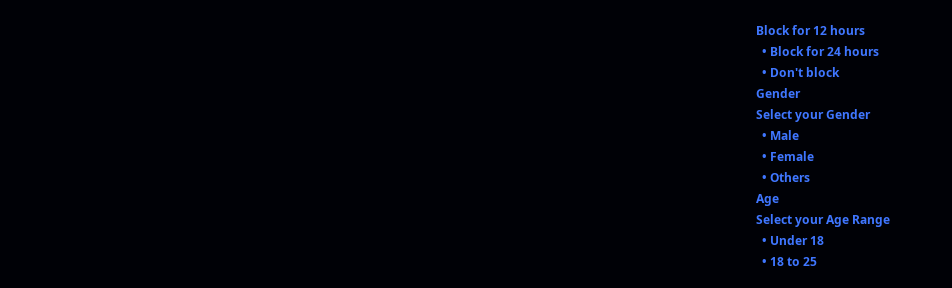Block for 12 hours
  • Block for 24 hours
  • Don't block
Gender
Select your Gender
  • Male
  • Female
  • Others
Age
Select your Age Range
  • Under 18
  • 18 to 25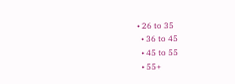• 26 to 35
  • 36 to 45
  • 45 to 55
  • 55+